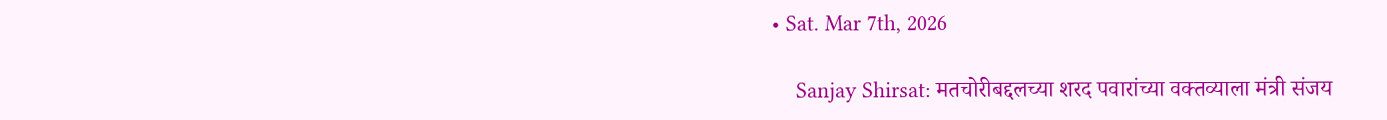• Sat. Mar 7th, 2026

    Sanjay Shirsat: मतचोरीबद्दलच्या शरद पवारांच्या वक्तव्याला मंत्री संजय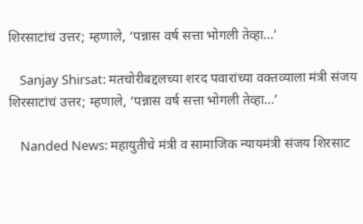शिरसाटांचं उत्तर; म्हणाले, ‘पन्नास वर्ष सत्ता भोगली तेव्हा…’

    Sanjay Shirsat: मतचोरीबद्दलच्या शरद पवारांच्या वक्तव्याला मंत्री संजय शिरसाटांचं उत्तर; म्हणाले, ‘पन्नास वर्ष सत्ता भोगली तेव्हा…’

    Nanded News: महायुतीचे मंत्री व सामाजिक न्यायमंत्री संजय शिरसाट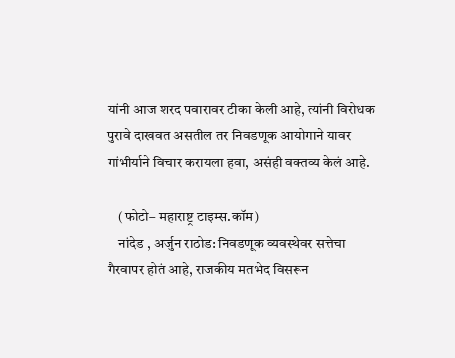यांनी आज शरद पवारावर टीका केली आहे, त्यांनी विरोधक पुरावे दाखवत असतील तर निवडणूक आयोगाने यावर गांभीर्याने विचार करायला हवा, असंही वक्तव्य केलं आहे.

    (फोटो– महाराष्ट्र टाइम्स.कॉम)
    नांदेड , अर्जुन राठोड: निवडणूक व्यवस्थेवर सत्तेचा गैरवापर होतं आहे, राजकीय मतभेद विसरून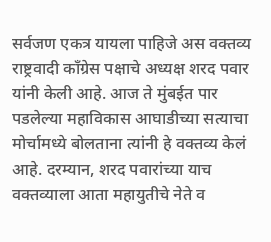सर्वजण एकत्र यायला पाहिजे अस वक्तव्य राष्ट्रवादी काँग्रेस पक्षाचे अध्यक्ष शरद पवार यांनी केली आहे. आज ते मुंबईत पार पडलेल्या महाविकास आघाडीच्या सत्याचा मोर्चामध्ये बोलताना त्यांनी हे वक्तव्य केलं आहे. दरम्यान, शरद पवारांच्या याच वक्तव्याला आता महायुतीचे नेते व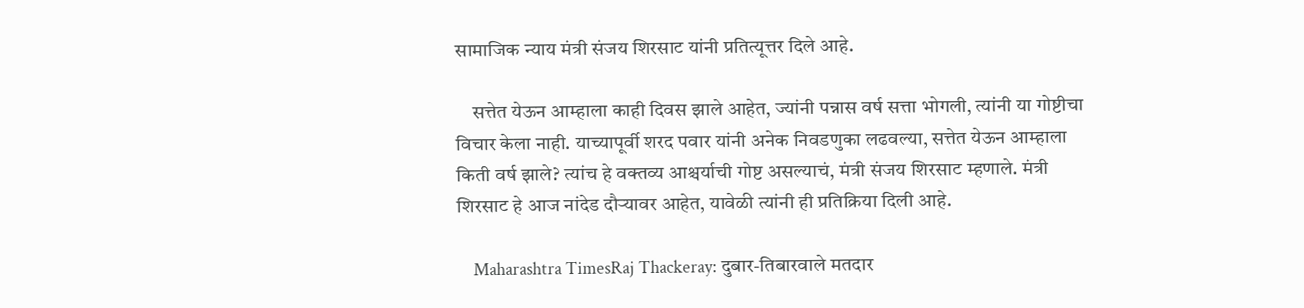सामाजिक न्याय मंत्री संजय शिरसाट यांनी प्रतित्यूत्तर दिले आहे.

    सत्तेत येऊन आम्हाला काही दिवस झाले आहेत, ज्यांनी पन्नास वर्ष सत्ता भोगली, त्यांनी या गोष्टीचा विचार केला नाही. याच्यापूर्वी शरद पवार यांनी अनेक निवडणुका लढवल्या, सत्तेत येऊन आम्हाला किती वर्ष झाले? त्यांच हे वक्तव्य आश्चर्याची गोष्ट असल्याचं, मंत्री संजय शिरसाट म्हणाले. मंत्री शिरसाट हे आज नांदेड दौऱ्यावर आहेत, यावेळी त्यांनी ही प्रतिक्रिया दिली आहे.

    Maharashtra TimesRaj Thackeray: दुबार-तिबारवाले मतदार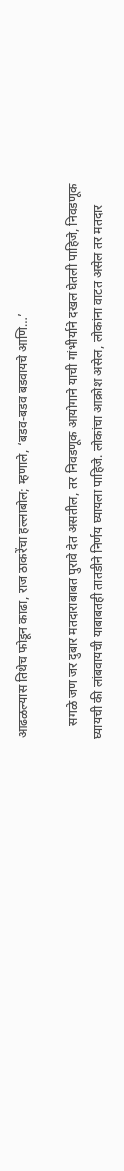आढळल्यास तिथेच फोडून काढा, राज ठाकरेंचा हल्लाबोल; म्हणाले, ‘बडव-बडव बडवायचे आणि…’

    सगळे जण जर दुबार मतदाराबाबत पुरावे देत असतील, तर निवडणूक आयोगाने याची गांभीर्याने दखल घेतली पाहिजे, निवडणूक घ्यायची की लांबवायची याबाबतही तातडीने निर्णय घ्यायला पाहिजे. लोकांचा आक्रोश असेल, लोकांना वाटत असेल तर मतदार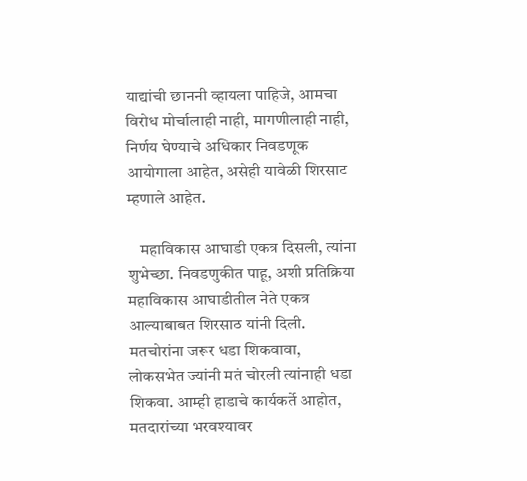याद्यांची छाननी व्हायला पाहिजे, आमचा विरोध मोर्चालाही नाही, मागणीलाही नाही, निर्णय घेण्याचे अधिकार निवडणूक आयोगाला आहेत, असेही यावेळी शिरसाट म्हणाले आहेत.

    महाविकास आघाडी एकत्र दिसली, त्यांना शुभेच्छा. निवडणुकीत पाहू, अशी प्रतिक्रिया महाविकास आघाडीतील नेते एकत्र आल्याबाबत शिरसाठ यांनी दिली. मतचोरांना जरूर धडा शिकवावा, लोकसभेत ज्यांनी मतं चोरली त्यांनाही धडा शिकवा. आम्ही हाडाचे कार्यकर्ते आहोत, मतदारांच्या भरवश्यावर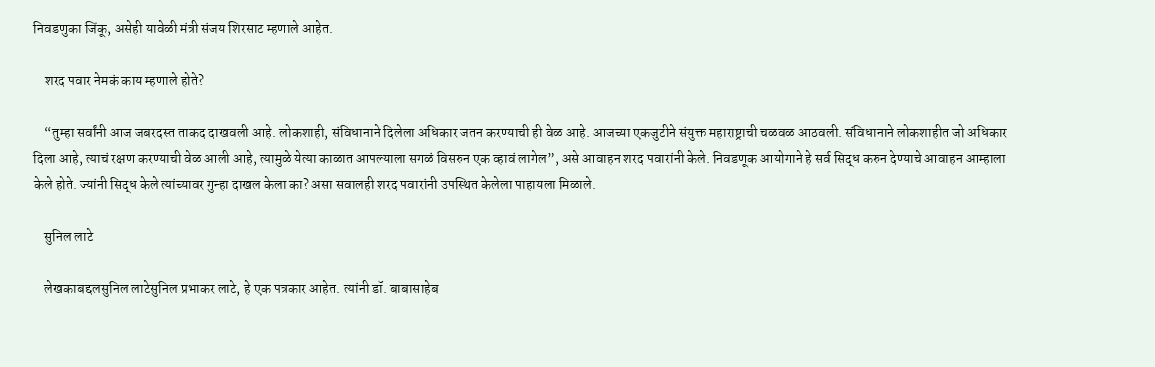निवडणुका जिंकू, असेही यावेळी मंत्री संजय शिरसाट म्हणाले आहेत.

    शरद पवार नेमकं काय म्हणाले होते?

    “तुम्हा सर्वांनी आज जबरदस्त ताकद दाखवली आहे. लोकशाही, संविधानाने दिलेला अधिकार जतन करण्याची ही वेळ आहे. आजच्या एकजुटीने संयुक्त महाराष्ट्राची चळवळ आठवली. संविधानाने लोकशाहीत जो अधिकार दिला आहे, त्याचं रक्षण करण्याची वेळ आली आहे, त्यामुळे येत्या काळात आपल्याला सगळं विसरुन एक व्हावं लागेल”, असे आवाहन शरद पवारांनी केले. निवडणूक आयोगाने हे सर्व सिद्ध करुन देण्याचे आवाहन आम्हाला केले होते. ज्यांनी सिद्ध केले त्यांच्यावर गुन्हा दाखल केला का? असा सवालही शरद पवारांनी उपस्थित केलेला पाहायला मिळाले.

    सुनिल लाटे

    लेखकाबद्दलसुनिल लाटेसुनिल प्रभाकर लाटे, हे एक पत्रकार आहेत. त्यांनी डॉ. बाबासाहेब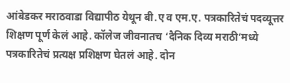आंबेडकर मराठवाडा विद्यापीठ येथून बी.ए व एम.ए. पत्रकारितेचं पदव्यूत्तर शिक्षण पूर्ण केलं आहे. कॉलेज जीवनातच ‘दैनिक दिव्य मराठी’मध्ये पत्रकारितेचं प्रत्यक्ष प्रशिक्षण घेतलं आहे. दोन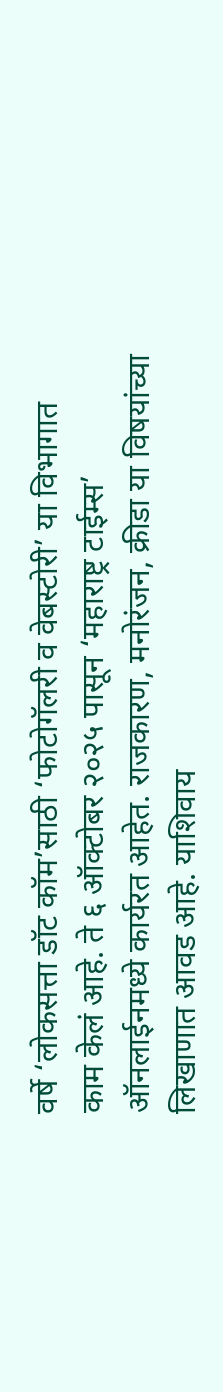वर्षे ‘लोकसत्ता डॉट कॉम’साठी ‘फोटोगॅलरी व वेबस्टोरी’ या विभागात काम केलं आहे. ते ६ ऑक्टोबर २०२५ पासून ‘महाराष्ट्र टाईम्स’ ऑनलाईनमध्ये कार्यरत आहेत. राजकारण, मनोरंजन, क्रीडा या विषयांच्या लिखाणात आवड आहे. याशिवाय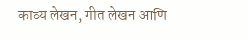काव्य लेखन, गीत लेखन आणि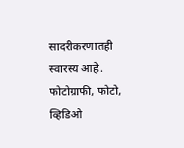सादरीकरणातही स्वारस्य आहे. फोटोग्राफी, फोटो, व्हिडिओ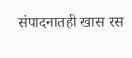संपादनातही खास रस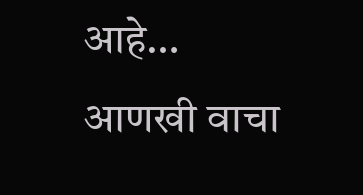आहे… आणखी वाचा